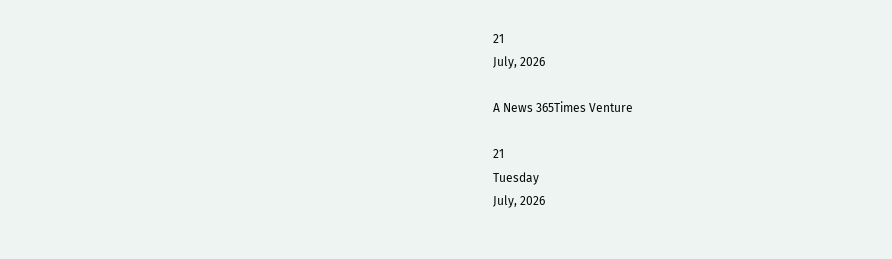21
July, 2026

A News 365Times Venture

21
Tuesday
July, 2026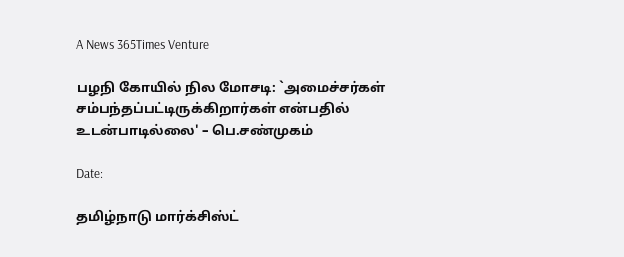A News 365Times Venture

பழநி கோயில் நில மோசடி: `அமைச்சர்கள் சம்பந்தப்பட்டிருக்கிறார்கள் என்பதில் உடன்பாடில்லை' – பெ.சண்முகம்

Date:

தமிழ்நாடு மார்க்சிஸ்ட்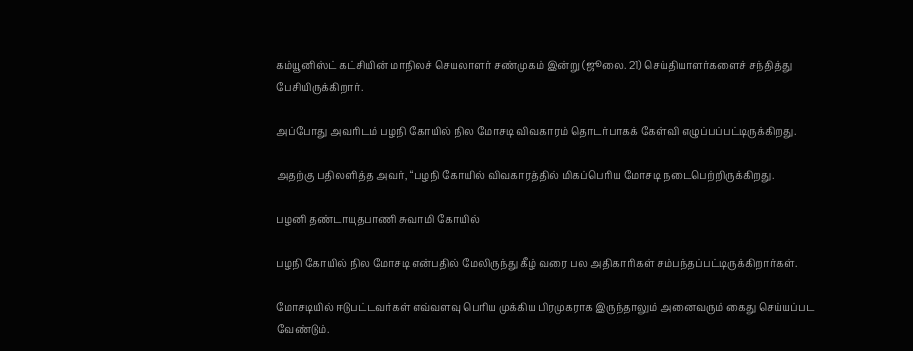கம்யூனிஸ்ட் கட்சியின் மாநிலச் செயலாளர் சண்முகம் இன்று (ஜூலை. 21) செய்தியாளர்களைச் சந்தித்து பேசியிருக்கிறார்.

அப்போது அவரிடம் பழநி கோயில் நில மோசடி விவகாரம் தொடர்பாகக் கேள்வி எழுப்பப்பட்டிருக்கிறது.

அதற்கு பதிலளித்த அவர், “பழநி கோயில் விவகாரத்தில் மிகப்பெரிய மோசடி நடைபெற்றிருக்கிறது.

பழனி தண்டாயுதபாணி சுவாமி கோயில்

பழநி கோயில் நில மோசடி என்பதில் மேலிருந்து கீழ் வரை பல அதிகாரிகள் சம்பந்தப்பட்டிருக்கிறார்கள்.

மோசடியில் ஈடுபட்டவர்கள் எவ்வளவு பெரிய முக்கிய பிரமுகராக இருந்தாலும் அனைவரும் கைது செய்யப்பட வேண்டும்.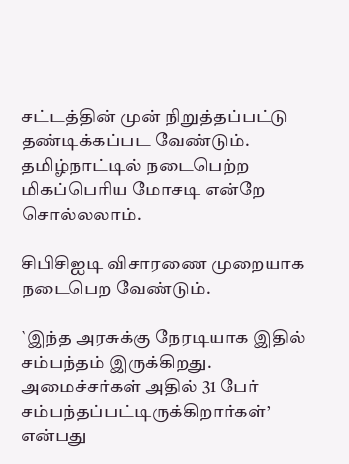சட்டத்தின் முன் நிறுத்தப்பட்டு தண்டிக்கப்பட வேண்டும். தமிழ்நாட்டில் நடைபெற்ற மிகப்பெரிய மோசடி என்றே சொல்லலாம்.

சிபிசிஐடி விசாரணை முறையாக நடைபெற வேண்டும்.

`இந்த அரசுக்கு நேரடியாக இதில் சம்பந்தம் இருக்கிறது. அமைச்சர்கள் அதில் 31 பேர் சம்பந்தப்பட்டிருக்கிறார்கள்’ என்பது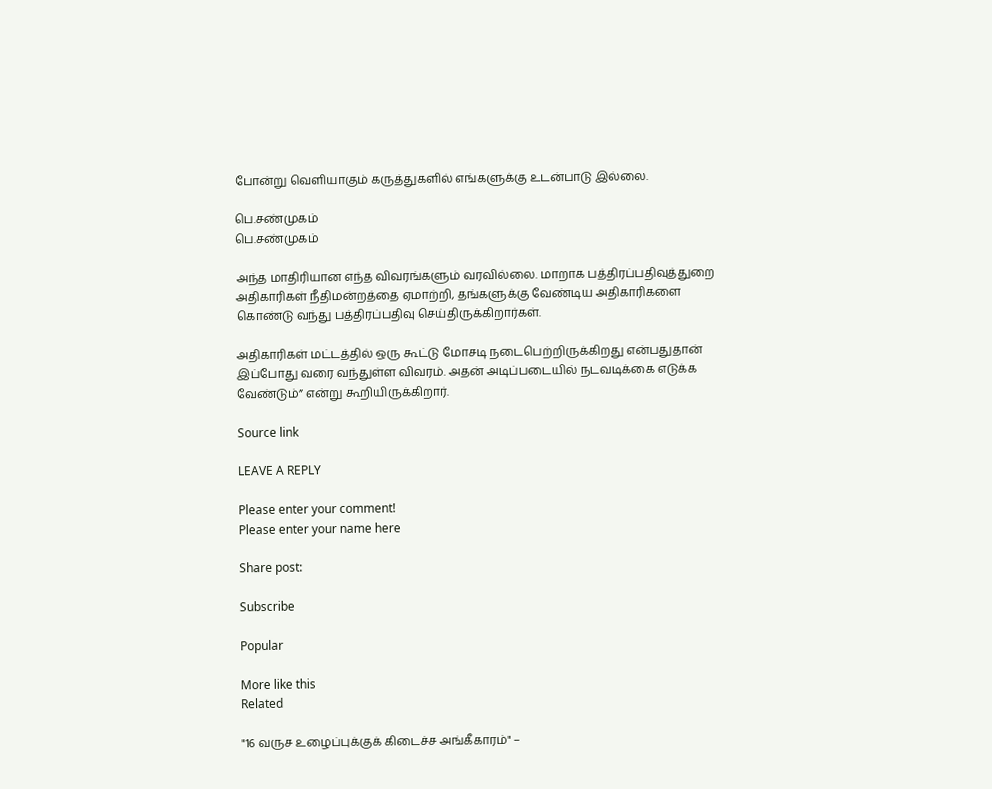போன்று வெளியாகும் கருத்துகளில் எங்களுக்கு உடன்பாடு இல்லை.

பெ.சண்முகம்
பெ.சண்முகம்

அந்த மாதிரியான எந்த விவரங்களும் வரவில்லை. மாறாக பத்திரப்பதிவுத்துறை அதிகாரிகள் நீதிமன்றத்தை ஏமாற்றி, தங்களுக்கு வேண்டிய அதிகாரிகளை கொண்டு வந்து பத்திரப்பதிவு செய்திருக்கிறார்கள்.

அதிகாரிகள் மட்டத்தில் ஒரு கூட்டு மோசடி நடைபெற்றிருக்கிறது என்பதுதான் இப்போது வரை வந்துள்ள விவரம். அதன் அடிப்படையில் நடவடிக்கை எடுக்க வேண்டும்” என்று கூறியிருக்கிறார்.

Source link

LEAVE A REPLY

Please enter your comment!
Please enter your name here

Share post:

Subscribe

Popular

More like this
Related

"16 வருச உழைப்புக்குக் கிடைச்ச அங்கீகாரம்" –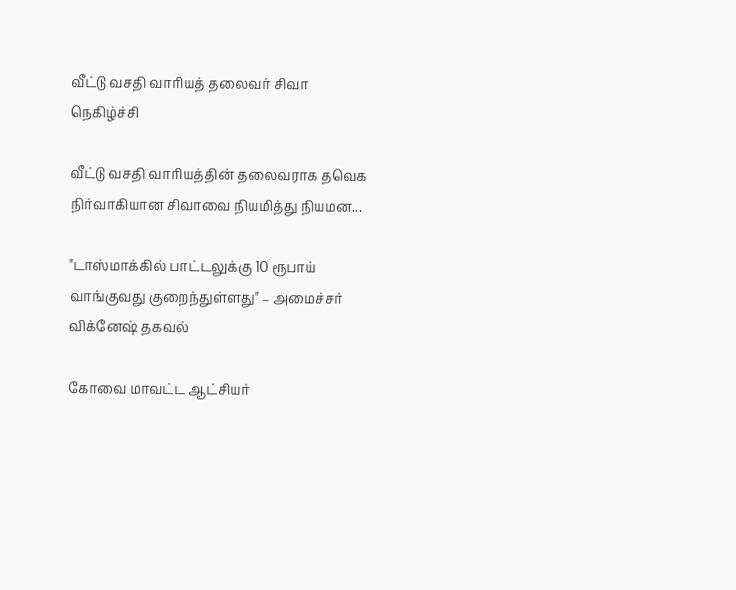வீட்டு வசதி வாரியத் தலைவர் சிவா நெகிழ்ச்சி

வீட்டு வசதி வாரியத்தின் தலைவராக தவெக நிர்வாகியான சிவாவை நியமித்து நியமன...

"டாஸ்மாக்கில் பாட்டலுக்கு 10 ரூபாய் வாங்குவது குறைந்துள்ளது" – அமைச்சர் விக்னேஷ் தகவல்

கோவை மாவட்ட ஆட்சியர்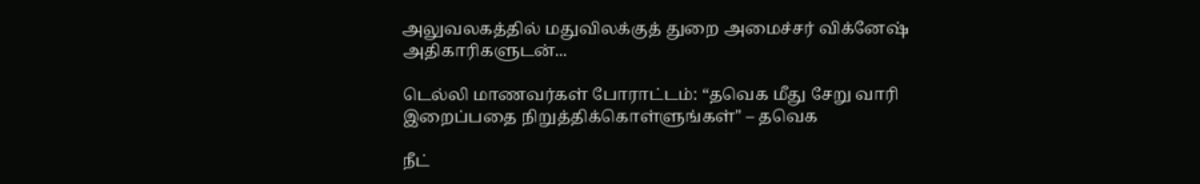அலுவலகத்தில் மதுவிலக்குத் துறை அமைச்சர் விக்னேஷ் அதிகாரிகளுடன்...

டெல்லி மாணவர்கள் போராட்டம்: “தவெக மீது சேறு வாரி இறைப்பதை நிறுத்திக்கொள்ளுங்கள்" – தவெக

நீட்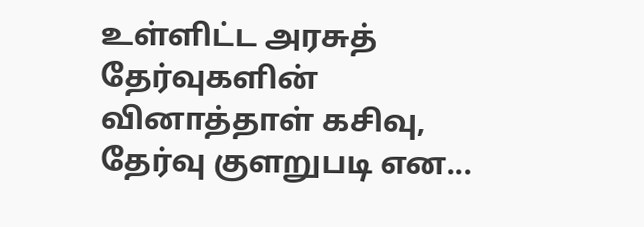உள்ளிட்ட அரசுத் தேர்வுகளின் வினாத்தாள் கசிவு, தேர்வு குளறுபடி என...